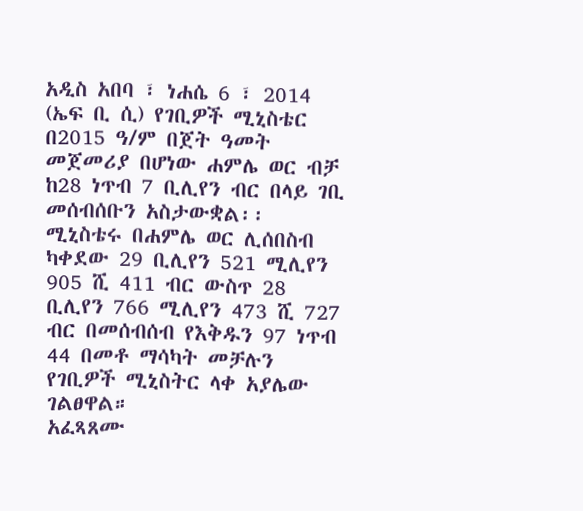አዲስ አበባ ፣ ነሐሴ 6 ፣ 2014 (ኤፍ ቢ ሲ) የገቢዎች ሚኒስቴር በ2015 ዓ/ም በጀት ዓመት መጀመሪያ በሆነው ሐምሌ ወር ብቻ ከ28 ነጥብ 7 ቢሊየን ብር በላይ ገቢ መሰብሰቡን አስታውቋል፡፡
ሚኒስቴሩ በሐምሌ ወር ሊሰበስብ ካቀደው 29 ቢሊየን 521 ሚሊየን 905 ሺ 411 ብር ውስጥ 28 ቢሊየን 766 ሚሊየን 473 ሺ 727 ብር በመሰብሰብ የእቅዱን 97 ነጥብ 44 በመቶ ማሳካት መቻሉን የገቢዎች ሚኒስትር ላቀ አያሌው ገልፀዋል።
አፈጻጸሙ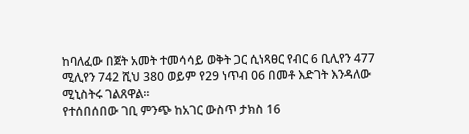ከባለፈው በጀት አመት ተመሳሳይ ወቅት ጋር ሲነጻፀር የብር 6 ቢሊየን 477 ሚሊየን 742 ሺህ 380 ወይም የ29 ነጥብ 06 በመቶ እድገት እንዳለው ሚኒስትሩ ገልጸዋል፡፡
የተሰበሰበው ገቢ ምንጭ ከአገር ውስጥ ታክስ 16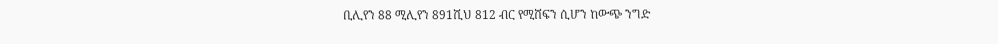ቢሊየን 88 ሚሊየን 891ሺህ 812 ብር የሚሸፍን ሲሆን ከውጭ ንግድ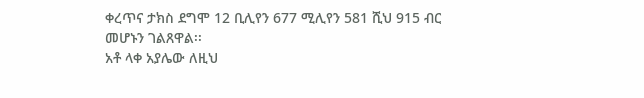ቀረጥና ታክስ ደግሞ 12 ቢሊየን 677 ሚሊየን 581 ሺህ 915 ብር መሆኑን ገልጸዋል፡፡
አቶ ላቀ አያሌው ለዚህ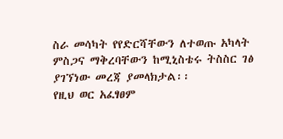ስራ መሳካት የየድርሻቸውን ለተወጡ አካላት ምስጋና ማቅረባቸውን ከሚኒስቴሩ ትስስር ገፅ ያገኘነው መረጃ ያመላክታል፡፡
የዚህ ወር አፈፃፀም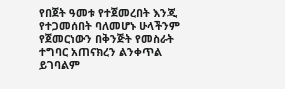የበጀት ዓመቱ የተጀመረበት እንጂ የተጋመሰበት ባለመሆኑ ሁላችንም የጀመርነውን በቅንጅት የመስራት ተግባር አጠናክረን ልንቀጥል ይገባልም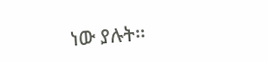ነው ያሉት፡፡